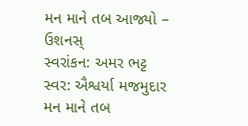મન માને તબ આજ્યો – ઉશનસ્
સ્વરાંકન: અમર ભટ્ટ
સ્વર: ઐશ્વર્યા મજમુદાર
મન માને તબ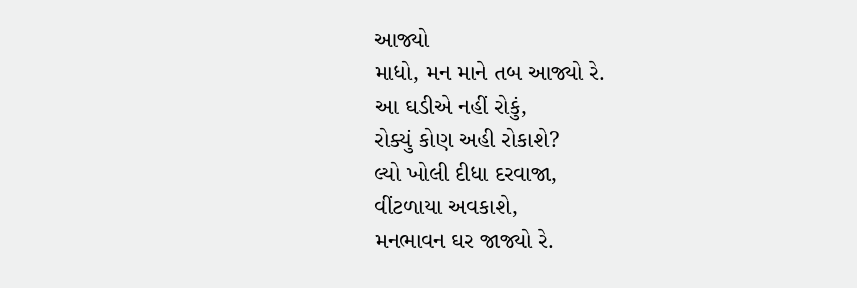આજ્યો
માધો, મન માને તબ આજ્યો રે.
આ ઘડીએ નહીં રોકું,
રોક્યું કોણ અહી રોકાશે?
લ્યો ખોલી દીધા દરવાજા,
વીંટળાયા અવકાશે,
મનભાવન ઘર જાજ્યો રે.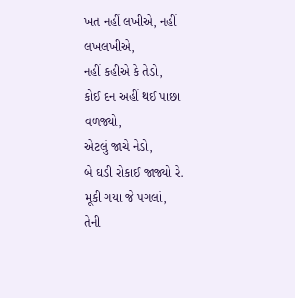ખત નહીં લખીએ, નહીં લખલખીએ,
નહીં કહીએ કે તેડો,
કોઈ દન અહીં થઈ પાછા વળજ્યો,
એટલું જાચે નેડો,
બે ઘડી રોકાઈ જાજ્યો રે.
મૂકી ગયા જે પગલાં,
તેની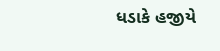ધડાકે હજીયે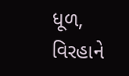ધૂળ,
વિરહાને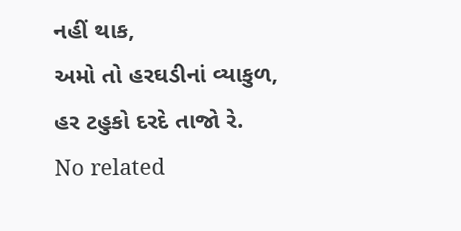નહીં થાક,
અમો તો હરઘડીનાં વ્યાકુળ,
હર ટહુકો દરદે તાજો રે.
No related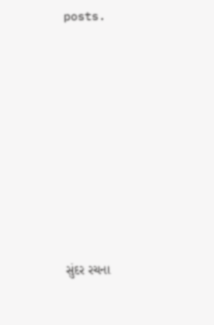posts.









સુંદર રચના